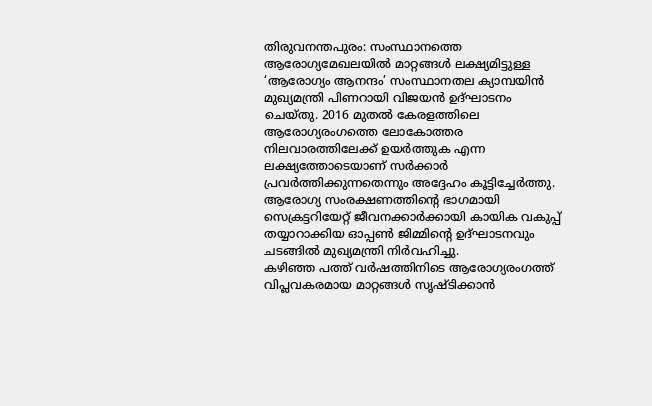തിരുവനന്തപുരം: സംസ്ഥാനത്തെ ആരോഗ്യമേഖലയിൽ മാറ്റങ്ങൾ ലക്ഷ്യമിട്ടുള്ള ‘ആരോഗ്യം ആനന്ദം’ സംസ്ഥാനതല ക്യാമ്പയിൻ മുഖ്യമന്ത്രി പിണറായി വിജയൻ ഉദ്ഘാടനം ചെയ്തു. 2016 മുതൽ കേരളത്തിലെ ആരോഗ്യരംഗത്തെ ലോകോത്തര നിലവാരത്തിലേക്ക് ഉയർത്തുക എന്ന ലക്ഷ്യത്തോടെയാണ് സർക്കാർ പ്രവർത്തിക്കുന്നതെന്നും അദ്ദേഹം കൂട്ടിച്ചേർത്തു. ആരോഗ്യ സംരക്ഷണത്തിന്റെ ഭാഗമായി സെക്രട്ടറിയേറ്റ് ജീവനക്കാർക്കായി കായിക വകുപ്പ് തയ്യാറാക്കിയ ഓപ്പൺ ജിമ്മിന്റെ ഉദ്ഘാടനവും ചടങ്ങിൽ മുഖ്യമന്ത്രി നിർവഹിച്ചു.
കഴിഞ്ഞ പത്ത് വർഷത്തിനിടെ ആരോഗ്യരംഗത്ത് വിപ്ലവകരമായ മാറ്റങ്ങൾ സൃഷ്ടിക്കാൻ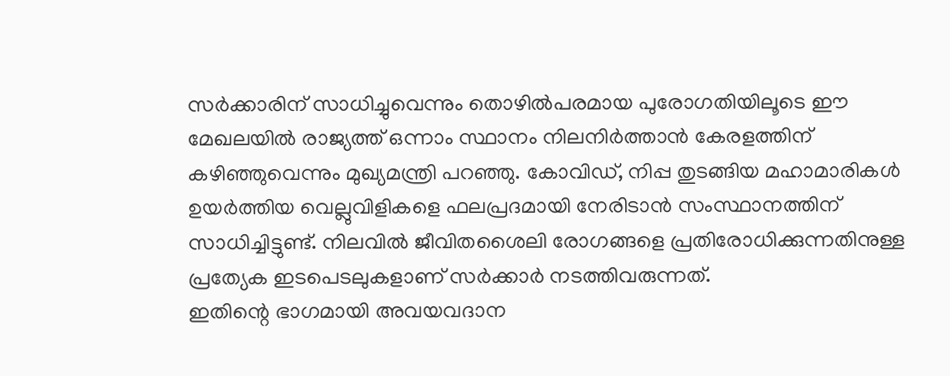സർക്കാരിന് സാധിച്ചുവെന്നും തൊഴിൽപരമായ പുരോഗതിയിലൂടെ ഈ മേഖലയിൽ രാജ്യത്ത് ഒന്നാം സ്ഥാനം നിലനിർത്താൻ കേരളത്തിന് കഴിഞ്ഞുവെന്നും മുഖ്യമന്ത്രി പറഞ്ഞു. കോവിഡ്, നിപ്പ തുടങ്ങിയ മഹാമാരികൾ ഉയർത്തിയ വെല്ലുവിളികളെ ഫലപ്രദമായി നേരിടാൻ സംസ്ഥാനത്തിന് സാധിച്ചിട്ടുണ്ട്. നിലവിൽ ജീവിതശൈലി രോഗങ്ങളെ പ്രതിരോധിക്കുന്നതിനുള്ള പ്രത്യേക ഇടപെടലുകളാണ് സർക്കാർ നടത്തിവരുന്നത്.
ഇതിന്റെ ഭാഗമായി അവയവദാന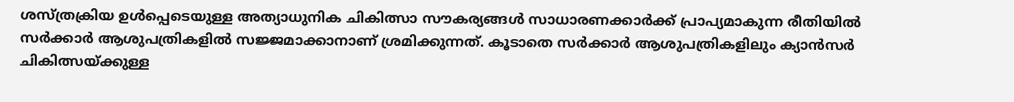ശസ്ത്രക്രിയ ഉൾപ്പെടെയുള്ള അത്യാധുനിക ചികിത്സാ സൗകര്യങ്ങൾ സാധാരണക്കാർക്ക് പ്രാപ്യമാകുന്ന രീതിയിൽ സർക്കാർ ആശുപത്രികളിൽ സജ്ജമാക്കാനാണ് ശ്രമിക്കുന്നത്. കൂടാതെ സർക്കാർ ആശുപത്രികളിലും ക്യാൻസർ ചികിത്സയ്ക്കുള്ള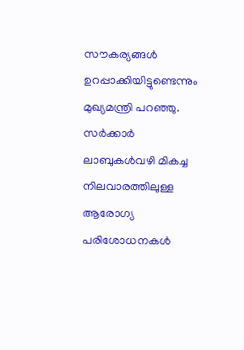സൗകര്യങ്ങൾ ഉറപ്പാക്കിയിട്ടുണ്ടെന്നും മുഖ്യമന്ത്രി പറഞ്ഞു. സർക്കാർ ലാബുകൾവഴി മികച്ച നിലവാരത്തിലുള്ള ആരോഗ്യ പരിശോധനകൾ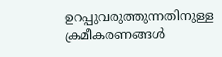ഉറപ്പുവരുത്തുന്നതിനുള്ള ക്രമീകരണങ്ങൾ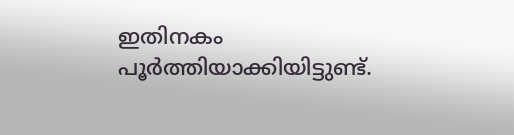ഇതിനകം പൂർത്തിയാക്കിയിട്ടുണ്ട്.